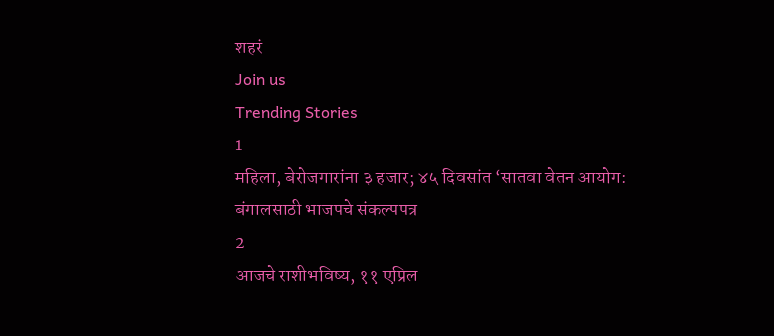शहरं
Join us
Trending Stories
1
महिला, बेरोजगारांना ३ हजार; ४५ दिवसांत ‘सातवा वेतन आयोग: बंगालसाठी भाजपचे संकल्पपत्र
2
आजचे राशीभविष्य, ११ एप्रिल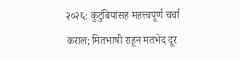२०२६: कुटुंबियांसह महत्त्वपूर्ण चर्चा कराल; मितभाषी राहून मतभेद दूर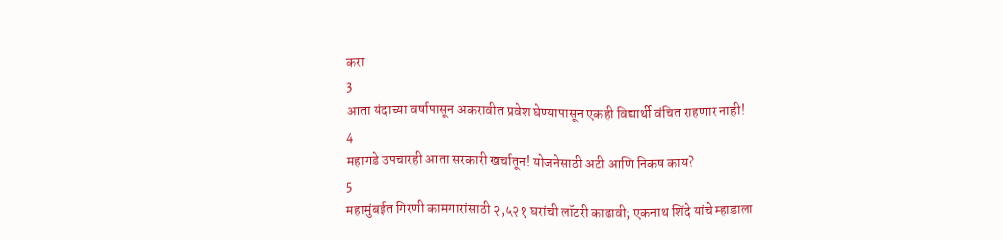करा
3
आता यंदाच्या वर्षापासून अकरावीत प्रवेश घेण्यापासून एकही विद्यार्थी वंचित राहणार नाही!
4
महागडे उपचारही आता सरकारी खर्चातून! योजनेसाठी अटी आणि निकष काय?
5
महामुंबईत गिरणी कामगारांसाठी २,५२१ घरांची लॉटरी काढावी; एकनाथ शिंदे यांचे म्हाडाला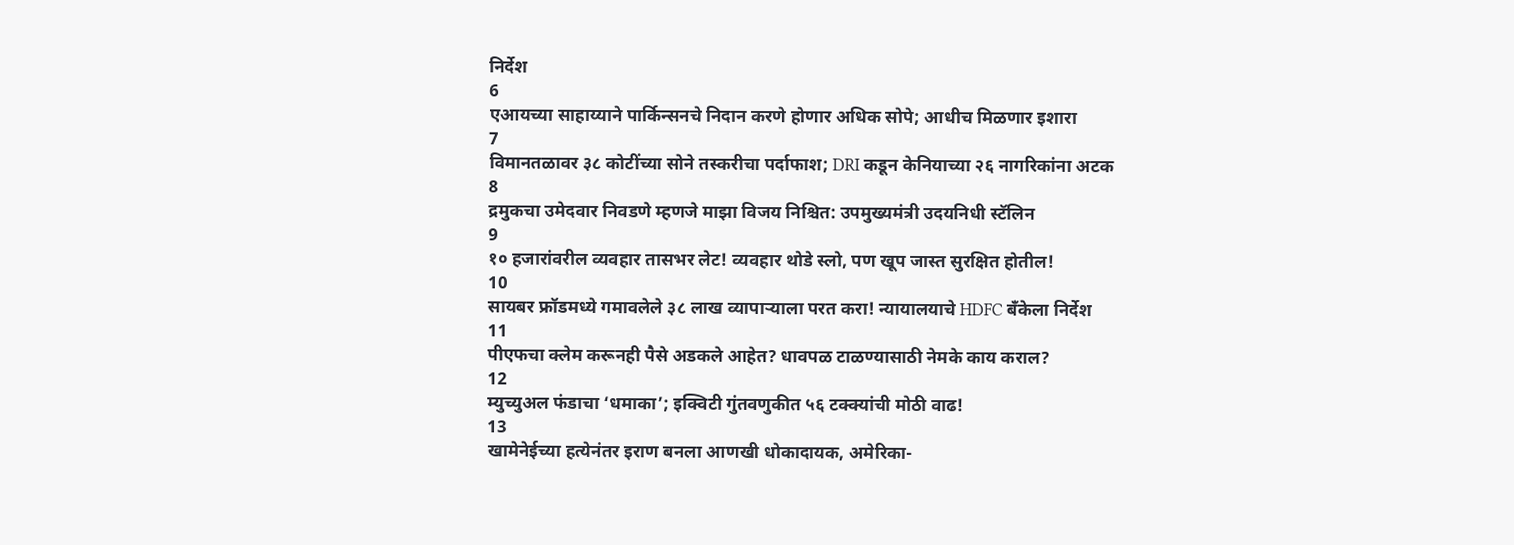निर्देश
6
एआयच्या साहाय्याने पार्किन्सनचे निदान करणे होणार अधिक सोपे; आधीच मिळणार इशारा
7
विमानतळावर ३८ कोटींच्या सोने तस्करीचा पर्दाफाश; DRI कडून केनियाच्या २६ नागरिकांना अटक
8
द्रमुकचा उमेदवार निवडणे म्हणजे माझा विजय निश्चित: उपमुख्यमंत्री उदयनिधी स्टॅलिन
9
१० हजारांवरील व्यवहार तासभर लेट! व्यवहार थोडे स्लो, पण खूप जास्त सुरक्षित होतील!
10
सायबर फ्रॉडमध्ये गमावलेले ३८ लाख व्यापाऱ्याला परत करा! न्यायालयाचे HDFC बँकेला निर्देश
11
पीएफचा क्लेम करूनही पैसे अडकले आहेत? धावपळ टाळण्यासाठी नेमके काय कराल?
12
म्युच्युअल फंडाचा ‘धमाका’; इक्विटी गुंतवणुकीत ५६ टक्क्यांची मोठी वाढ!
13
खामेनेईच्या हत्येनंतर इराण बनला आणखी धोकादायक, अमेरिका-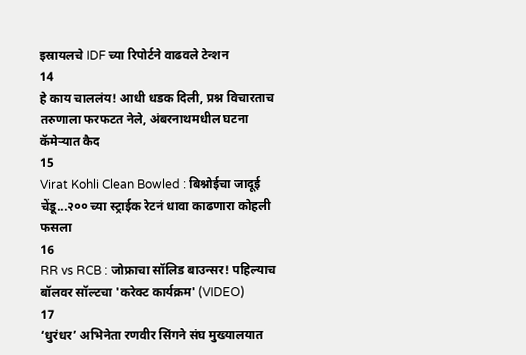इस्रायलचे IDF च्या रिपोर्टने वाढवले टेन्शन
14
हे काय चाललंय! आधी धडक दिली, प्रश्न विचारताच तरुणाला फरफटत नेले, अंबरनाथमधील घटना कॅमेऱ्यात कैद
15
Virat Kohli Clean Bowled : बिश्नोईचा जादूई चेंडू...२०० च्या स्ट्राईक रेटनं धावा काढणारा कोहली फसला
16
RR vs RCB : जोफ्राचा सॉलिड बाउन्सर! पहिल्याच बॉलवर सॉल्टचा 'करेक्ट कार्यक्रम' (VIDEO)
17
‘धुरंधर’ अभिनेता रणवीर सिंगने संघ मुख्यालयात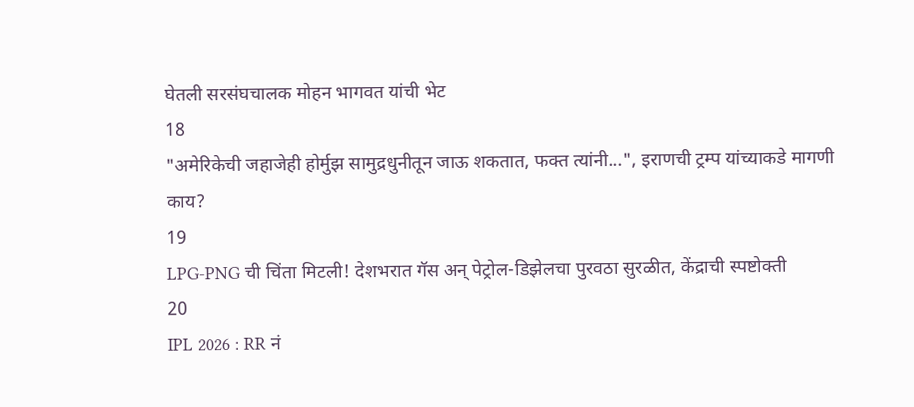घेतली सरसंघचालक मोहन भागवत यांची भेट
18
"अमेरिकेची जहाजेही होर्मुझ सामुद्रधुनीतून जाऊ शकतात, फक्त त्यांनी...", इराणची ट्रम्प यांच्याकडे मागणी काय?
19
LPG-PNG ची चिंता मिटली! देशभरात गॅस अन् पेट्रोल-डिझेलचा पुरवठा सुरळीत, केंद्राची स्पष्टोक्ती
20
IPL 2026 : RR नं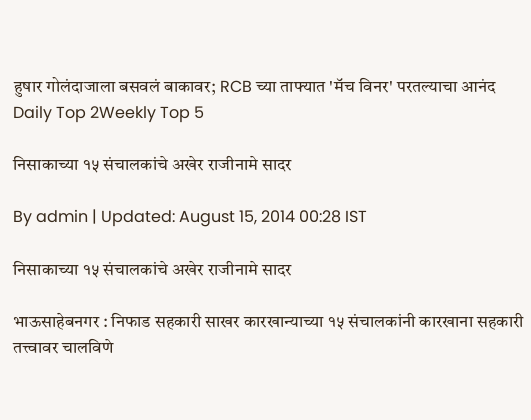हुषार गोलंदाजाला बसवलं बाकावर; RCB च्या ताफ्यात 'मॅच विनर' परतल्याचा आनंद
Daily Top 2Weekly Top 5

निसाकाच्या १५ संचालकांचे अखेर राजीनामे सादर

By admin | Updated: August 15, 2014 00:28 IST

निसाकाच्या १५ संचालकांचे अखेर राजीनामे सादर

भाऊसाहेबनगर : निफाड सहकारी साखर कारखान्याच्या १५ संचालकांनी कारखाना सहकारी तत्त्वावर चालविणे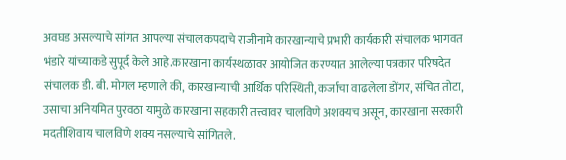अवघड असल्याचे सांगत आपल्या संचालकपदाचे राजीनामे कारखान्याचे प्रभारी कार्यकारी संचालक भागवत भंडारे यांच्याकडे सुपूर्द केले आहे.कारखाना कार्यस्थळावर आयोजित करण्यात आलेल्या पत्रकार परिषदेत संचालक डी. बी. मोगल म्हणाले की, कारखान्याची आर्थिक परिस्थिती, कर्जाचा वाढलेला डोंगर, संचित तोटा, उसाचा अनियमित पुरवठा यामुळे कारखाना सहकारी तत्त्वावर चालविणे अशक्यच असून, कारखाना सरकारी मदतीशिवाय चालविणे शक्य नसल्याचे सांगितले.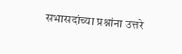सभासदांच्या प्रश्नांना उत्तरे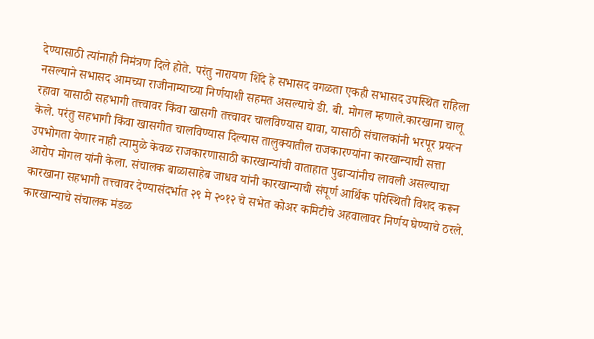देण्यासाठी त्यांनाही निमंत्रण दिले होते. परंतु नारायण शिंदे हे सभासद वगळता एकही सभासद उपस्थित राहिला नसल्याने सभासद आमच्या राजीनाम्याच्या निर्णयाशी सहमत असल्याचे डी. बी. मोगल म्हणाले.कारखाना चालू रहावा यासाठी सहभागी तत्त्वावर किंवा खासगी तत्त्वावर चालविण्यास द्यावा, यासाठी संचालकांनी भरपूर प्रयत्न केले. परंतु सहभागी किंवा खासगीत चालविण्यास दिल्यास तालुक्यातील राजकारण्यांना कारखान्याची सत्ता उपभोगता येणार नाही त्यामुळे केवळ राजकारणासाठी कारखान्यांची वाताहात पुढाऱ्यांनीच लावली असल्याचा आरोप मोगल यांनी केला. संचालक बाळासाहेब जाधव यांनी कारखान्याची संपूर्ण आर्थिक परिस्थिती विशद करून कारखाना सहभागी तत्त्वावर देण्यासंदर्भात २९ मे २०१२ चे सभेत कोअर कमिटीचे अहवालावर निर्णय घेण्याचे ठरले. कारखान्याचे संचालक मंडळ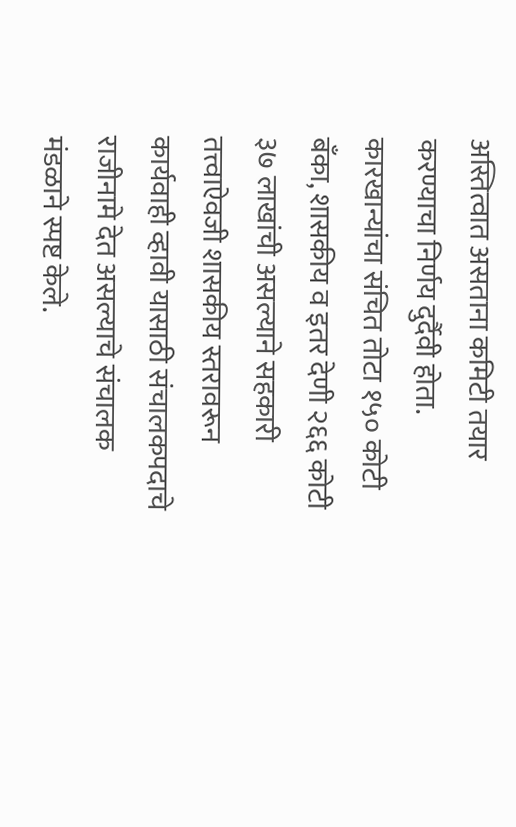अस्तित्वात असताना कमिटी तयार करण्याचा निर्णय दुर्दैवी होता. कारखान्यांचा संचित तोटा १५० कोटी बँका, शासकीय व इतर देणी २६६ कोटी ३७ लाखांची असल्याने सहकारी तत्त्वाऐवजी शासकीय स्तरावरून कार्यवाही व्हावी यासाठी संचालकपदाचे राजीनामे देत असल्याचे संचालक मंडळाने स्पष्ट केले.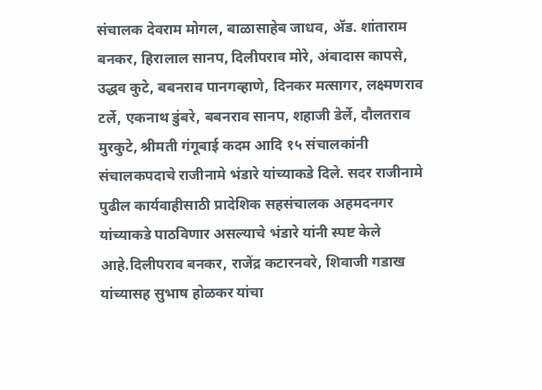संचालक देवराम मोगल, बाळासाहेब जाधव, अ‍ॅड. शांताराम बनकर, हिरालाल सानप, दिलीपराव मोरे, अंबादास कापसे, उद्धव कुटे, बबनराव पानगव्हाणे, दिनकर मत्सागर, लक्ष्मणराव टर्ले, एकनाथ डुंबरे, बबनराव सानप, शहाजी डेर्ले, दौलतराव मुरकुटे, श्रीमती गंगूबाई कदम आदि १५ संचालकांनी संचालकपदाचे राजीनामे भंडारे यांच्याकडे दिले. सदर राजीनामे पुढील कार्यवाहीसाठी प्रादेशिक सहसंचालक अहमदनगर यांच्याकडे पाठविणार असल्याचे भंडारे यांनी स्पष्ट केले आहे.दिलीपराव बनकर, राजेंद्र कटारनवरे, शिवाजी गडाख यांच्यासह सुभाष होळकर यांचा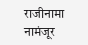राजीनामा नामंजूर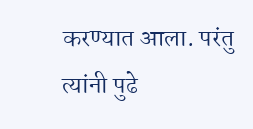करण्यात आला. परंतु त्यांनी पुढे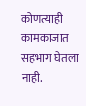कोणत्याही कामकाजात सहभाग घेतला नाही.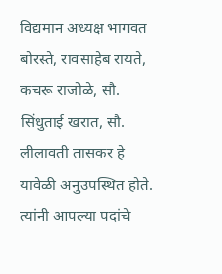विद्यमान अध्यक्ष भागवत बोरस्ते, रावसाहेब रायते, कचरू राजोळे, सौ. सिंधुताई खरात, सौ. लीलावती तासकर हे यावेळी अनुउपस्थित होते. त्यांनी आपल्या पदांचे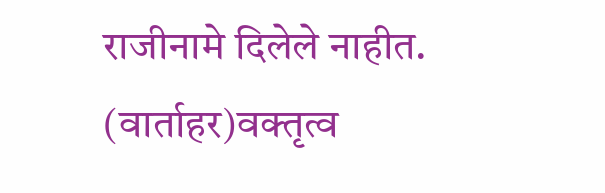राजीनामे दिलेले नाहीत. (वार्ताहर)वक्तृत्व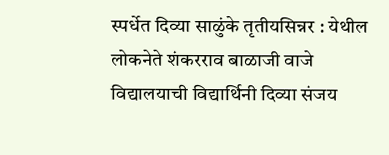स्पर्धेत दिव्या साळुंके तृतीयसिन्नर : येथील लोकनेते शंकरराव बाळाजी वाजे विद्यालयाची विद्यार्थिनी दिव्या संजय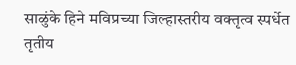साळुंके हिने मविप्रच्या जिल्हास्तरीय वक्तृत्व स्पर्धेत तृतीय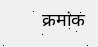क्रमांक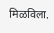मिळविला.